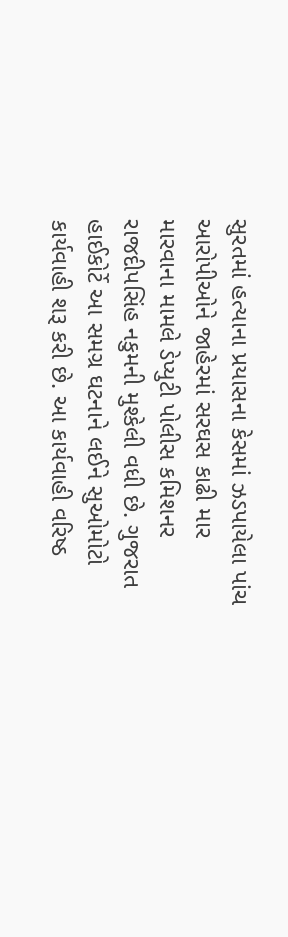સુરતમાં હત્યાના પ્રયાસના કેસમાં ઝડપાયેલા પાંચ આરોપીઓને જાહેરમાં સરઘસ કાઢી માર મારવાના મામલે ડેપ્યુટી પોલીસ કમિશનર રાજદીપસિંહ નકુમની મુશ્કેલી વધી છે. ગુજરાત હાઈકોર્ટે આ સમગ્ર ઘટનાને લઈને સુઓમોટો કાર્યવાહી શરૂ કરી છે. આ કાર્યવાહી વરિષ્ઠ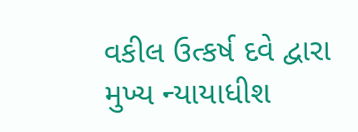વકીલ ઉત્કર્ષ દવે દ્વારા મુખ્ય ન્યાયાધીશ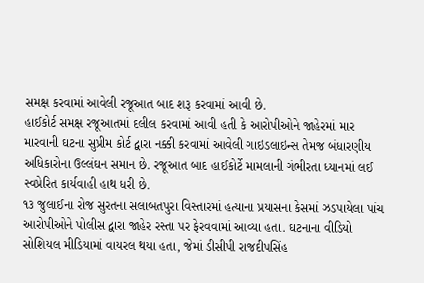સમક્ષ કરવામાં આવેલી રજૂઆત બાદ શરૂ કરવામાં આવી છે.
હાઈકોર્ટ સમક્ષ રજૂઆતમાં દલીલ કરવામાં આવી હતી કે આરોપીઓને જાહેરમાં માર મારવાની ઘટના સુપ્રીમ કોર્ટ દ્વારા નક્કી કરવામાં આવેલી ગાઇડલાઇન્સ તેમજ બંધારણીય અધિકારોના ઉલ્લંઘન સમાન છે. રજૂઆત બાદ હાઈકોર્ટે મામલાની ગંભીરતા ધ્યાનમાં લઈ સ્વપ્રેરિત કાર્યવાહી હાથ ધરી છે.
૧૩ જુલાઈના રોજ સુરતના સલાબતપુરા વિસ્તારમાં હત્યાના પ્રયાસના કેસમાં ઝડપાયેલા પાંચ આરોપીઓને પોલીસ દ્વારા જાહેર રસ્તા પર ફેરવવામાં આવ્યા હતા. ઘટનાના વીડિયો સોશિયલ મીડિયામાં વાયરલ થયા હતા, જેમાં ડીસીપી રાજદીપસિંહ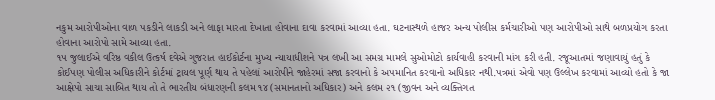નકુમ આરોપીઓના વાળ પકડીને લાકડી અને લાફા મારતા દેખાતા હોવાના દાવા કરવામાં આવ્યા હતા. ઘટનાસ્થળે હાજર અન્ય પોલીસ કર્મચારીઓ પણ આરોપીઓ સાથે બળપ્રયોગ કરતા હોવાના આરોપો સામે આવ્યા હતા.
૧૫ જુલાઈએ વરિષ્ઠ વકીલ ઉત્કર્ષ દવેએ ગુજરાત હાઈકોર્ટના મુખ્ય ન્યાયાધીશને પત્ર લખી આ સમગ્ર મામલે સુઓમોટો કાર્યવાહી કરવાની માંગ કરી હતી. રજૂઆતમાં જણાવાયું હતું કે કોઈપણ પોલીસ અધિકારીને કોર્ટમાં ટ્રાયલ પૂર્ણ થાય તે પહેલાં આરોપીને જાહેરમાં સજા કરવાનો કે અપમાનિત કરવાનો અધિકાર નથી.પત્રમાં એવો પણ ઉલ્લેખ કરવામાં આવ્યો હતો કે જા આક્ષેપો સાચા સાબિત થાય તો તે ભારતીય બંધારણની કલમ ૧૪ (સમાનતાનો અધિકાર) અને કલમ ૨૧ (જીવન અને વ્યક્તિગત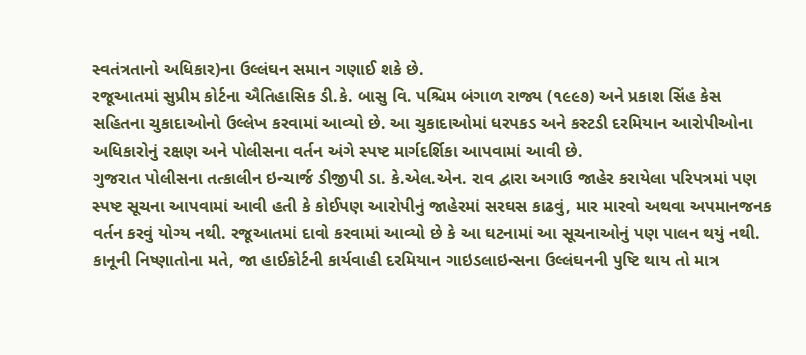સ્વતંત્રતાનો અધિકાર)ના ઉલ્લંઘન સમાન ગણાઈ શકે છે.
રજૂઆતમાં સુપ્રીમ કોર્ટના ઐતિહાસિક ડી.કે. બાસુ વિ. પશ્ચિમ બંગાળ રાજ્ય (૧૯૯૭) અને પ્રકાશ સિંહ કેસ સહિતના ચુકાદાઓનો ઉલ્લેખ કરવામાં આવ્યો છે. આ ચુકાદાઓમાં ધરપકડ અને કસ્ટડી દરમિયાન આરોપીઓના અધિકારોનું રક્ષણ અને પોલીસના વર્તન અંગે સ્પષ્ટ માર્ગદર્શિકા આપવામાં આવી છે.
ગુજરાત પોલીસના તત્કાલીન ઇન્ચાર્જ ડીજીપી ડા. કે.એલ.એન. રાવ દ્વારા અગાઉ જાહેર કરાયેલા પરિપત્રમાં પણ સ્પષ્ટ સૂચના આપવામાં આવી હતી કે કોઈપણ આરોપીનું જાહેરમાં સરઘસ કાઢવું, માર મારવો અથવા અપમાનજનક વર્તન કરવું યોગ્ય નથી. રજૂઆતમાં દાવો કરવામાં આવ્યો છે કે આ ઘટનામાં આ સૂચનાઓનું પણ પાલન થયું નથી.
કાનૂની નિષ્ણાતોના મતે, જા હાઈકોર્ટની કાર્યવાહી દરમિયાન ગાઇડલાઇન્સના ઉલ્લંઘનની પુષ્ટિ થાય તો માત્ર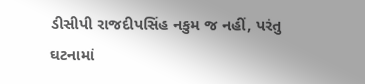ડીસીપી રાજદીપસિંહ નકુમ જ નહીં, પરંતુ ઘટનામાં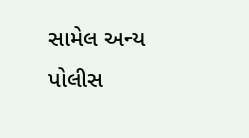સામેલ અન્ય પોલીસ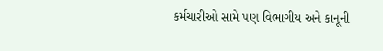કર્મચારીઓ સામે પણ વિભાગીય અને કાનૂની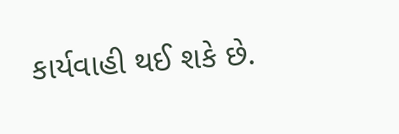કાર્યવાહી થઈ શકે છે.